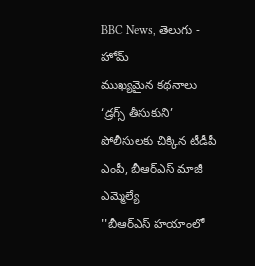BBC News, తెలుగు - హోమ్
ముఖ్యమైన కథనాలు
‘డ్రగ్స్ తీసుకుని’ పోలీసులకు చిక్కిన టీడీపీ ఎంపీ, బీఆర్ఎస్ మాజీ ఎమ్మెల్యే
''బీఆర్ఎస్ హయాంలో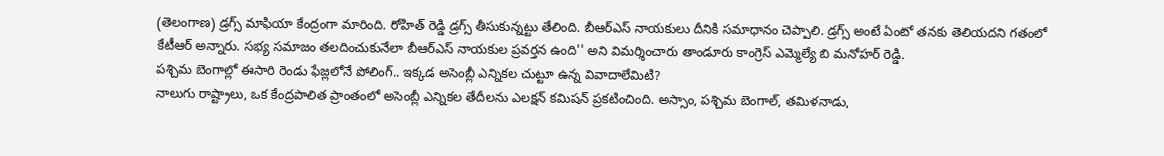(తెలంగాణ) డ్రగ్స్ మాఫియా కేంద్రంగా మారింది. రోహిత్ రెడ్డి డ్రగ్స్ తీసుకున్నట్టు తేలింది. బీఆర్ఎస్ నాయకులు దీనికి సమాధానం చెప్పాలి. డ్రగ్స్ అంటే ఏంటో తనకు తెలియదని గతంలో కేటీఆర్ అన్నారు. సభ్య సమాజం తలదించుకునేలా బీఆర్ఎస్ నాయకుల ప్రవర్తన ఉంది'' అని విమర్శించారు తాండూరు కాంగ్రెస్ ఎమ్మెల్యే బి మనోహర్ రెడ్డి.
పశ్చిమ బెంగాల్లో ఈసారి రెండు ఫేజ్లలోనే పోలింగ్.. ఇక్కడ అసెంబ్లీ ఎన్నికల చుట్టూ ఉన్న వివాదాలేమిటి?
నాలుగు రాష్ట్రాలు, ఒక కేంద్రపాలిత ప్రాంతంలో అసెంబ్లీ ఎన్నికల తేదీలను ఎలక్షన్ కమిషన్ ప్రకటించింది. అస్సాం, పశ్చిమ బెంగాల్, తమిళనాడు,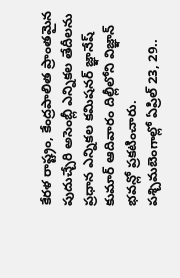కేరళ రాష్ట్రం, కేంద్రపాలిత ప్రాంతమైన పుదుచ్చేరి అసెంబ్లీ ఎన్నికల తేదీలను ప్రధాన ఎన్నికల కమిషనర్ జ్ఞానేష్ కుమార్ ఆదివారం దిల్లీలోని విజ్ఞాన్ భవన్లో ప్రకటించారు.
పశ్చిమబెంగాల్లో ఏప్రిల్ 23, 29..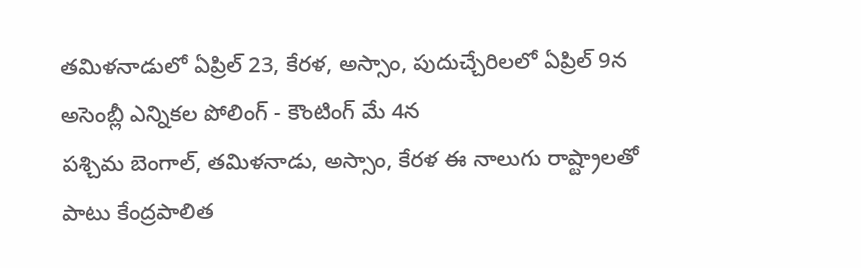తమిళనాడులో ఏప్రిల్ 23, కేరళ, అస్సాం, పుదుచ్చేరిలలో ఏప్రిల్ 9న అసెంబ్లీ ఎన్నికల పోలింగ్ - కౌంటింగ్ మే 4న
పశ్చిమ బెంగాల్, తమిళనాడు, అస్సాం, కేరళ ఈ నాలుగు రాష్ట్రాలతో పాటు కేంద్రపాలిత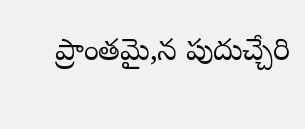ప్రాంతమై,న పుదుచ్చేరి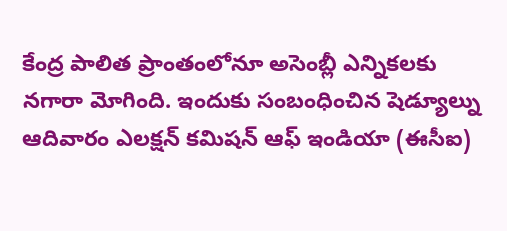కేంద్ర పాలిత ప్రాంతంలోనూ అసెంబ్లీ ఎన్నికలకు నగారా మోగింది. ఇందుకు సంబంధించిన షెడ్యూల్ను ఆదివారం ఎలక్షన్ కమిషన్ ఆఫ్ ఇండియా (ఈసీఐ)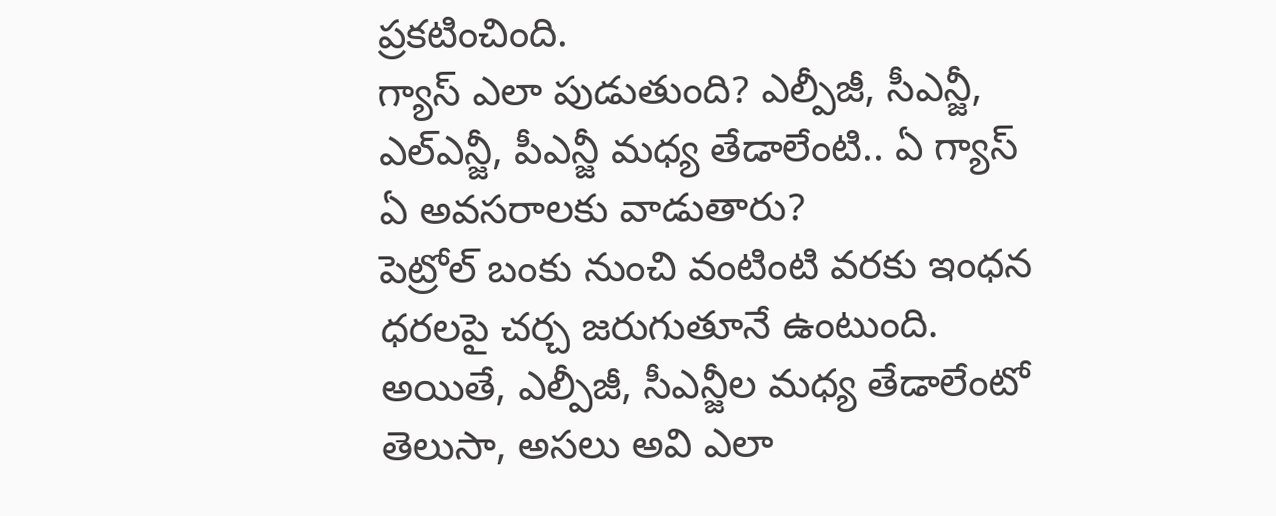ప్రకటించింది.
గ్యాస్ ఎలా పుడుతుంది? ఎల్పీజీ, సీఎన్జీ, ఎల్ఎన్జీ, పీఎన్జీ మధ్య తేడాలేంటి.. ఏ గ్యాస్ ఏ అవసరాలకు వాడుతారు?
పెట్రోల్ బంకు నుంచి వంటింటి వరకు ఇంధన ధరలపై చర్చ జరుగుతూనే ఉంటుంది. అయితే, ఎల్పీజీ, సీఎన్జీల మధ్య తేడాలేంటో తెలుసా, అసలు అవి ఎలా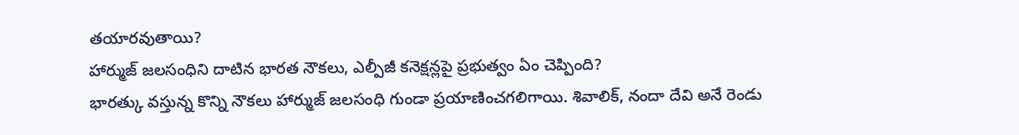తయారవుతాయి?
హార్ముజ్ జలసంధిని దాటిన భారత నౌకలు, ఎల్పీజీ కనెక్షన్లపై ప్రభుత్వం ఏం చెప్పింది?
భారత్కు వస్తున్న కొన్ని నౌకలు హార్ముజ్ జలసంధి గుండా ప్రయాణించగలిగాయి. శివాలిక్, నందా దేవి అనే రెండు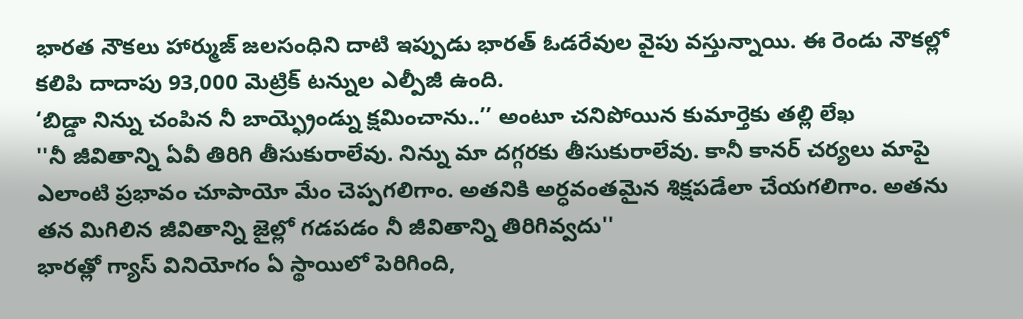భారత నౌకలు హార్ముజ్ జలసంధిని దాటి ఇప్పుడు భారత్ ఓడరేవుల వైపు వస్తున్నాయి. ఈ రెండు నౌకల్లో కలిపి దాదాపు 93,000 మెట్రిక్ టన్నుల ఎల్పీజీ ఉంది.
‘బిడ్డా నిన్ను చంపిన నీ బాయ్ఫ్రెండ్ను క్షమించాను..’’ అంటూ చనిపోయిన కుమార్తెకు తల్లి లేఖ
''నీ జీవితాన్ని ఏవీ తిరిగి తీసుకురాలేవు. నిన్ను మా దగ్గరకు తీసుకురాలేవు. కానీ కానర్ చర్యలు మాపై ఎలాంటి ప్రభావం చూపాయో మేం చెప్పగలిగాం. అతనికి అర్ధవంతమైన శిక్షపడేలా చేయగలిగాం. అతను తన మిగిలిన జీవితాన్ని జైల్లో గడపడం నీ జీవితాన్ని తిరిగివ్వదు''
భారత్లో గ్యాస్ వినియోగం ఏ స్థాయిలో పెరిగింది,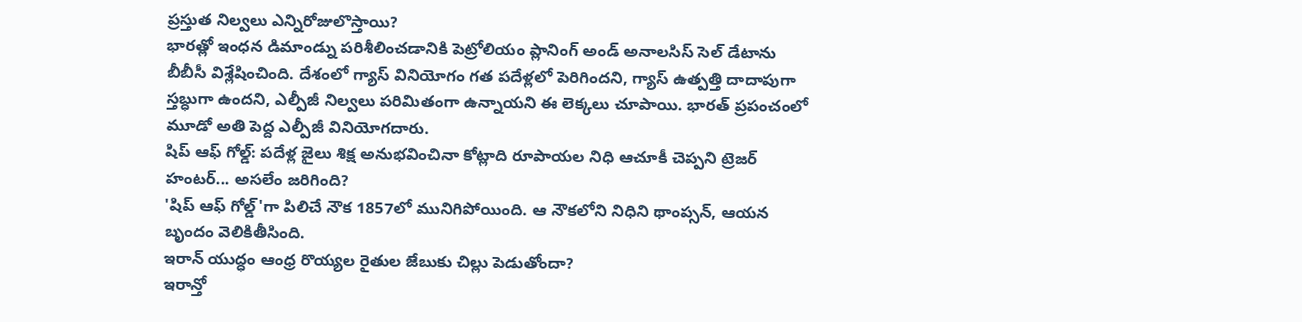ప్రస్తుత నిల్వలు ఎన్నిరోజులొస్తాయి?
భారత్లో ఇంధన డిమాండ్ను పరిశీలించడానికి పెట్రోలియం ప్లానింగ్ అండ్ అనాలసిస్ సెల్ డేటాను బీబీసీ విశ్లేషించింది. దేశంలో గ్యాస్ వినియోగం గత పదేళ్లలో పెరిగిందని, గ్యాస్ ఉత్పత్తి దాదాపుగా స్తబ్ధుగా ఉందని, ఎల్పీజీ నిల్వలు పరిమితంగా ఉన్నాయని ఈ లెక్కలు చూపాయి. భారత్ ప్రపంచంలో మూడో అతి పెద్ద ఎల్పీజీ వినియోగదారు.
షిప్ ఆఫ్ గోల్డ్: పదేళ్ల జైలు శిక్ష అనుభవించినా కోట్లాది రూపాయల నిధి ఆచూకీ చెప్పని ట్రెజర్ హంటర్... అసలేం జరిగింది?
'షిప్ ఆఫ్ గోల్డ్'గా పిలిచే నౌక 1857లో మునిగిపోయింది. ఆ నౌకలోని నిధిని థాంప్సన్, ఆయన బృందం వెలికితీసింది.
ఇరాన్ యుద్ధం ఆంధ్ర రొయ్యల రైతుల జేబుకు చిల్లు పెడుతోందా?
ఇరాన్తో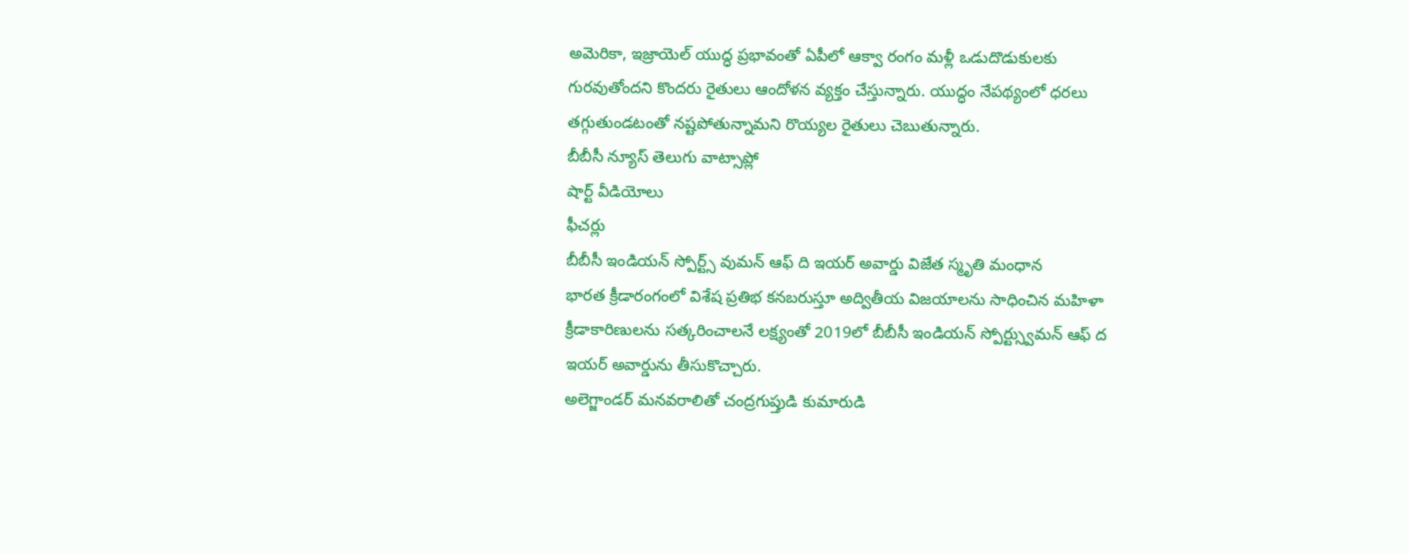అమెరికా, ఇజ్రాయెల్ యుద్ధ ప్రభావంతో ఏపీలో ఆక్వా రంగం మళ్లీ ఒడుదొడుకులకు గురవుతోందని కొందరు రైతులు ఆందోళన వ్యక్తం చేస్తున్నారు. యుద్ధం నేపథ్యంలో ధరలు తగ్గుతుండటంతో నష్టపోతున్నామని రొయ్యల రైతులు చెబుతున్నారు.
బీబీసీ న్యూస్ తెలుగు వాట్సాప్లో
షార్ట్ వీడియోలు
ఫీచర్లు
బీబీసీ ఇండియన్ స్పోర్ట్స్ వుమన్ ఆఫ్ ది ఇయర్ అవార్డు విజేత స్మృతి మంధాన
భారత క్రీడారంగంలో విశేష ప్రతిభ కనబరుస్తూ అద్వితీయ విజయాలను సాధించిన మహిళా క్రీడాకారిణులను సత్కరించాలనే లక్ష్యంతో 2019లో బీబీసీ ఇండియన్ స్పోర్ట్స్వుమన్ ఆఫ్ ద ఇయర్ అవార్డును తీసుకొచ్చారు.
అలెగ్జాండర్ మనవరాలితో చంద్రగుప్తుడి కుమారుడి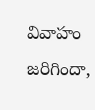వివాహం జరిగిందా,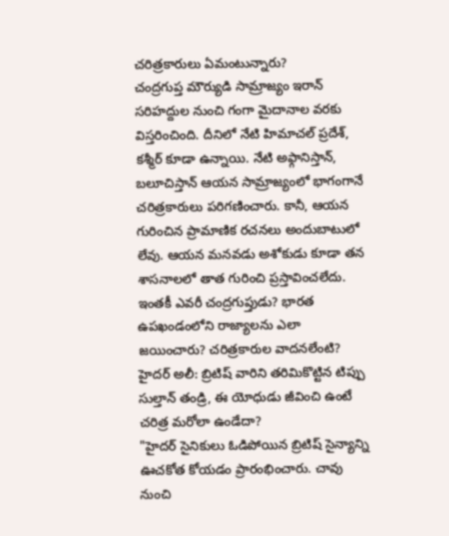చరిత్రకారులు ఏమంటున్నారు?
చంద్రగుప్త మౌర్యుడి సామ్రాజ్యం ఇరాన్ సరిహద్దుల నుంచి గంగా మైదానాల వరకు విస్తరించింది. దీనిలో నేటి హిమాచల్ ప్రదేశ్, కశ్మీర్ కూడా ఉన్నాయి. నేటి అఫ్గానిస్తాన్, బలూచిస్తాన్ ఆయన సామ్రాజ్యంలో భాగంగానే చరిత్రకారులు పరిగణించారు. కానీ, ఆయన గురించిన ప్రామాణిక రచనలు అందుబాటులో లేవు. ఆయన మనవడు అశోకుడు కూడా తన శాసనాలలో తాత గురించి ప్రస్తావించలేదు. ఇంతకీ ఎవరీ చంద్రగుప్తుడు? భారత ఉపఖండంలోని రాజ్యాలను ఎలా జయించారు? చరిత్రకారుల వాదనలేంటి?
హైదర్ అలీ: బ్రిటిష్ వారిని తరిమికొట్టిన టిప్పు సుల్తాన్ తండ్రి, ఈ యోధుడు జీవించి ఉంటే చరిత్ర మరోలా ఉండేదా?
"హైదర్ సైనికులు ఓడిపోయిన బ్రిటిష్ సైన్యాన్ని ఊచకోత కోయడం ప్రారంభించారు. చావు నుంచి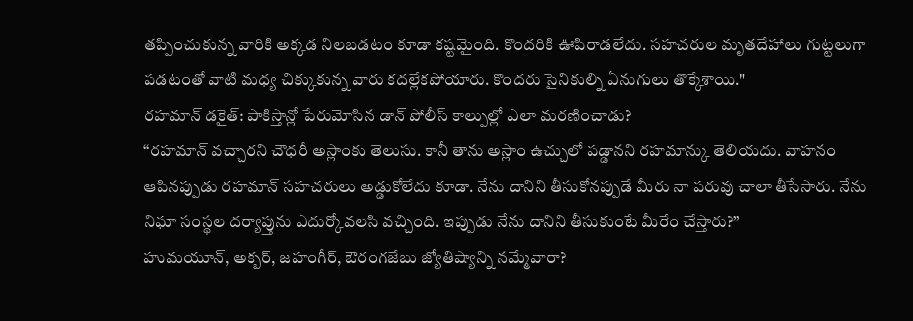తప్పించుకున్న వారికి అక్కడ నిలబడటం కూడా కష్టమైంది. కొందరికి ఊపిరాడలేదు. సహచరుల మృతదేహాలు గుట్టలుగా పడటంతో వాటి మధ్య చిక్కుకున్న వారు కదల్లేకపోయారు. కొందరు సైనికుల్ని ఏనుగులు తొక్కేశాయి."
రహమాన్ డకైత్: పాకిస్తాన్లో పేరుమోసిన డాన్ పోలీస్ కాల్పుల్లో ఎలా మరణించాడు?
‘‘రహమాన్ వచ్చారని చౌధరీ అస్లాంకు తెలుసు. కానీ తాను అస్లాం ఉచ్చులో పడ్డానని రహమాన్కు తెలియదు. వాహనం ఆపినప్పుడు రహమాన్ సహచరులు అడ్డుకోలేదు కూడా. నేను దానిని తీసుకోనప్పుడే మీరు నా పరువు చాలా తీసేసారు. నేను నిఘా సంస్థల దర్యాప్తును ఎదుర్కోవలసి వచ్చింది. ఇప్పుడు నేను దానిని తీసుకుంటే మీరేం చేస్తారు?’’
హుమయూన్, అక్బర్, జహంగీర్, ఔరంగజేబు జ్యోతిష్యాన్ని నమ్మేవారా?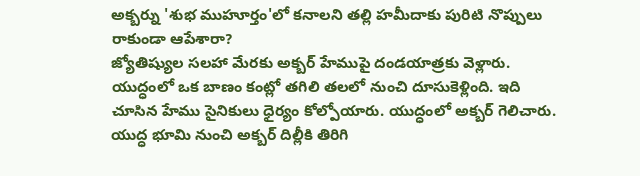అక్బర్ను 'శుభ ముహూర్తం'లో కనాలని తల్లి హమీదాకు పురిటి నొప్పులు రాకుండా ఆపేశారా?
జ్యోతిష్యుల సలహా మేరకు అక్బర్ హేముపై దండయాత్రకు వెళ్లారు. యుద్ధంలో ఒక బాణం కంట్లో తగిలి తలలో నుంచి దూసుకెళ్లింది. ఇది చూసిన హేము సైనికులు ధైర్యం కోల్పోయారు. యుద్ధంలో అక్బర్ గెలిచారు. యుద్ధ భూమి నుంచి అక్బర్ దిల్లీకి తిరిగి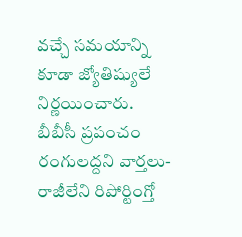వచ్చే సమయాన్ని కూడా జ్యోతిష్యులే నిర్ణయించారు.
బీబీసీ ప్రపంచం
రంగులద్దని వార్తలు-రాజీలేని రిపోర్టింగ్తో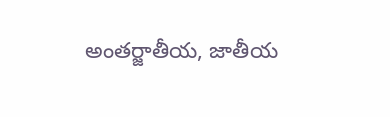అంతర్జాతీయ, జాతీయ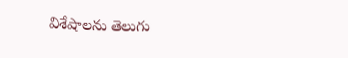విశేషాలను తెలుగు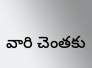వారి చెంతకు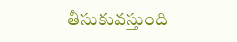తీసుకువస్తుంది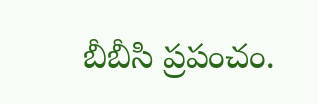బీబీసి ప్రపంచం.